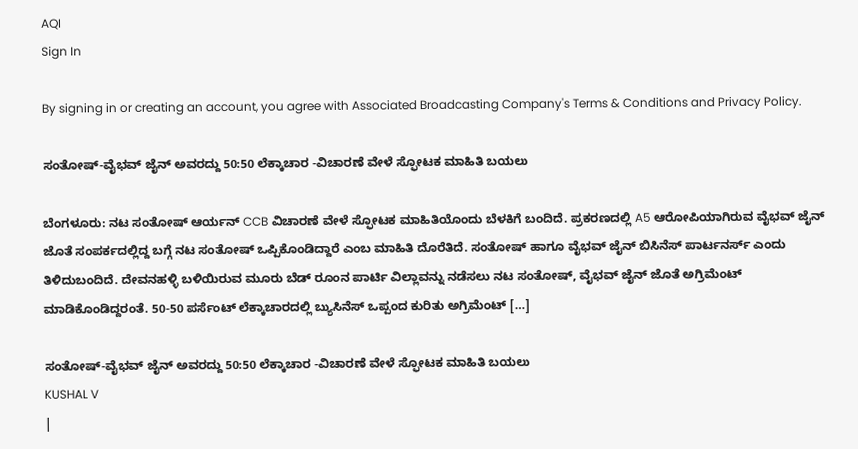AQI
Sign In

By signing in or creating an account, you agree with Associated Broadcasting Company's Terms & Conditions and Privacy Policy.

ಸಂತೋಷ್-ವೈಭವ್ ಜೈನ್ ಅವರದ್ದು 50:50 ಲೆಕ್ಕಾಚಾರ -ವಿಚಾರಣೆ ವೇಳೆ ಸ್ಫೋಟಕ ಮಾಹಿತಿ ಬಯಲು

ಬೆಂಗಳೂರು: ನಟ ಸಂತೋಷ್ ಆರ್ಯನ್ CCB ವಿಚಾರಣೆ ವೇಳೆ ಸ್ಫೋಟಕ ಮಾಹಿತಿಯೊಂದು ಬೆಳಕಿಗೆ ಬಂದಿದೆ. ಪ್ರಕರಣದಲ್ಲಿ A5 ಆರೋಪಿಯಾಗಿರುವ ವೈಭವ್ ಜೈನ್ ಜೊತೆ ಸಂಪರ್ಕದಲ್ಲಿದ್ದ ಬಗ್ಗೆ ನಟ ಸಂತೋಷ್ ಒಪ್ಪಿಕೊಂಡಿದ್ದಾರೆ ಎಂಬ ಮಾಹಿತಿ ದೊರೆತಿದೆ. ಸಂತೋಷ್ ಹಾಗೂ ವೈಭವ್ ಜೈನ್ ಬಿಸಿನೆಸ್ ಪಾರ್ಟನರ್ಸ್ ಎಂದು ತಿಳಿದುಬಂದಿದೆ. ದೇವನಹಳ್ಳಿ ಬಳಿಯಿರುವ ಮೂರು ಬೆಡ್ ರೂಂನ ಪಾರ್ಟಿ ವಿಲ್ಲಾವನ್ನು ನಡೆಸಲು ನಟ ಸಂತೋಷ್, ವೈಭವ್ ಜೈನ್ ಜೊತೆ ಅಗ್ರಿಮೆಂಟ್ ಮಾಡಿಕೊಂಡಿದ್ದರಂತೆ. 50-50 ಪರ್ಸೆಂಟ್ ಲೆಕ್ಕಾಚಾರದಲ್ಲಿ ಬ್ಯುಸಿನೆಸ್ ಒಪ್ಪಂದ ಕುರಿತು ಅಗ್ರಿಮೆಂಟ್ […]

ಸಂತೋಷ್-ವೈಭವ್ ಜೈನ್ ಅವರದ್ದು 50:50 ಲೆಕ್ಕಾಚಾರ -ವಿಚಾರಣೆ ವೇಳೆ ಸ್ಫೋಟಕ ಮಾಹಿತಿ ಬಯಲು
KUSHAL V
|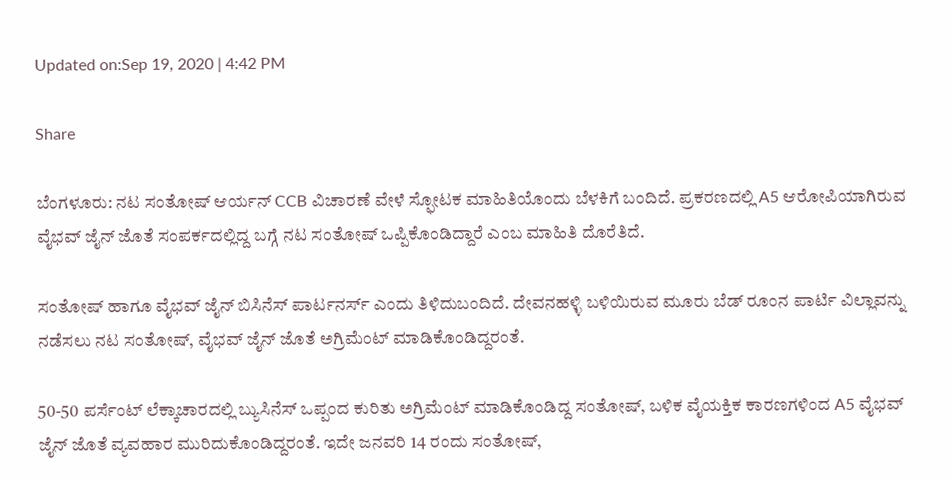Updated on:Sep 19, 2020 | 4:42 PM

Share

ಬೆಂಗಳೂರು: ನಟ ಸಂತೋಷ್ ಆರ್ಯನ್ CCB ವಿಚಾರಣೆ ವೇಳೆ ಸ್ಫೋಟಕ ಮಾಹಿತಿಯೊಂದು ಬೆಳಕಿಗೆ ಬಂದಿದೆ. ಪ್ರಕರಣದಲ್ಲಿ A5 ಆರೋಪಿಯಾಗಿರುವ ವೈಭವ್ ಜೈನ್ ಜೊತೆ ಸಂಪರ್ಕದಲ್ಲಿದ್ದ ಬಗ್ಗೆ ನಟ ಸಂತೋಷ್ ಒಪ್ಪಿಕೊಂಡಿದ್ದಾರೆ ಎಂಬ ಮಾಹಿತಿ ದೊರೆತಿದೆ.

ಸಂತೋಷ್ ಹಾಗೂ ವೈಭವ್ ಜೈನ್ ಬಿಸಿನೆಸ್ ಪಾರ್ಟನರ್ಸ್ ಎಂದು ತಿಳಿದುಬಂದಿದೆ. ದೇವನಹಳ್ಳಿ ಬಳಿಯಿರುವ ಮೂರು ಬೆಡ್ ರೂಂನ ಪಾರ್ಟಿ ವಿಲ್ಲಾವನ್ನು ನಡೆಸಲು ನಟ ಸಂತೋಷ್, ವೈಭವ್ ಜೈನ್ ಜೊತೆ ಅಗ್ರಿಮೆಂಟ್ ಮಾಡಿಕೊಂಡಿದ್ದರಂತೆ.

50-50 ಪರ್ಸೆಂಟ್ ಲೆಕ್ಕಾಚಾರದಲ್ಲಿ ಬ್ಯುಸಿನೆಸ್ ಒಪ್ಪಂದ ಕುರಿತು ಅಗ್ರಿಮೆಂಟ್ ಮಾಡಿಕೊಂಡಿದ್ದ ಸಂತೋಷ್, ಬಳಿಕ ವೈಯಕ್ತಿಕ ಕಾರಣಗಳಿಂದ A5 ವೈಭವ್ ಜೈನ್ ಜೊತೆ ವ್ಯವಹಾರ ಮುರಿದುಕೊಂಡಿದ್ದರಂತೆ. ಇದೇ ಜನವರಿ 14 ರಂದು ಸಂತೋಷ್,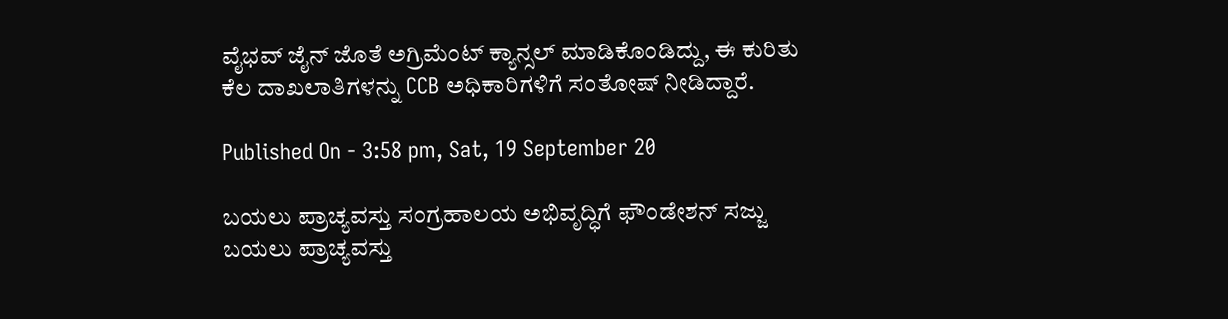ವೈಭವ್ ಜೈನ್ ಜೊತೆ ಅಗ್ರಿಮೆಂಟ್ ಕ್ಯಾನ್ಸಲ್ ಮಾಡಿಕೊಂಡಿದ್ದು, ಈ ಕುರಿತು‌ ಕೆಲ ದಾಖಲಾತಿಗಳನ್ನು CCB ಅಧಿಕಾರಿಗಳಿಗೆ ಸಂತೋಷ್ ನೀಡಿದ್ದಾರೆ.

Published On - 3:58 pm, Sat, 19 September 20

ಬಯಲು ಪ್ರಾಚ್ಯವಸ್ತು ಸಂಗ್ರಹಾಲಯ ಅಭಿವೃದ್ಧಿಗೆ ಫೌಂಡೇಶನ್ ಸಜ್ಜು
ಬಯಲು ಪ್ರಾಚ್ಯವಸ್ತು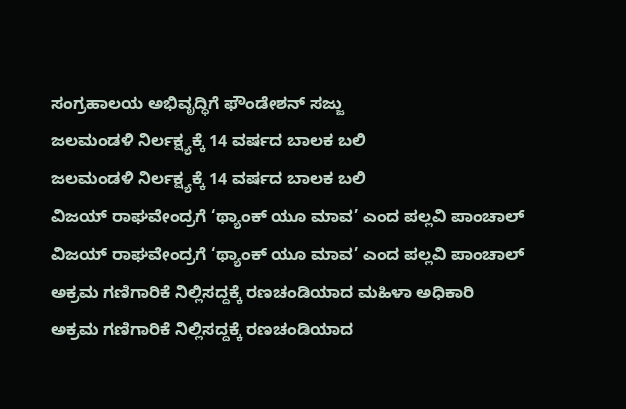ಸಂಗ್ರಹಾಲಯ ಅಭಿವೃದ್ಧಿಗೆ ಫೌಂಡೇಶನ್ ಸಜ್ಜು
ಜಲಮಂಡಳಿ ನಿರ್ಲಕ್ಷ್ಯಕ್ಕೆ 14 ವರ್ಷದ ಬಾಲಕ ಬಲಿ
ಜಲಮಂಡಳಿ ನಿರ್ಲಕ್ಷ್ಯಕ್ಕೆ 14 ವರ್ಷದ ಬಾಲಕ ಬಲಿ
ವಿಜಯ್ ರಾಘವೇಂದ್ರಗೆ ‘ಥ್ಯಾಂಕ್ ಯೂ ಮಾವ’ ಎಂದ ಪಲ್ಲವಿ ಪಾಂಚಾಲ್
ವಿಜಯ್ ರಾಘವೇಂದ್ರಗೆ ‘ಥ್ಯಾಂಕ್ ಯೂ ಮಾವ’ ಎಂದ ಪಲ್ಲವಿ ಪಾಂಚಾಲ್
ಅಕ್ರಮ ಗಣಿಗಾರಿಕೆ ನಿಲ್ಲಿಸದ್ದಕ್ಕೆ ರಣಚಂಡಿಯಾದ ಮಹಿಳಾ ಅಧಿಕಾರಿ
ಅಕ್ರಮ ಗಣಿಗಾರಿಕೆ ನಿಲ್ಲಿಸದ್ದಕ್ಕೆ ರಣಚಂಡಿಯಾದ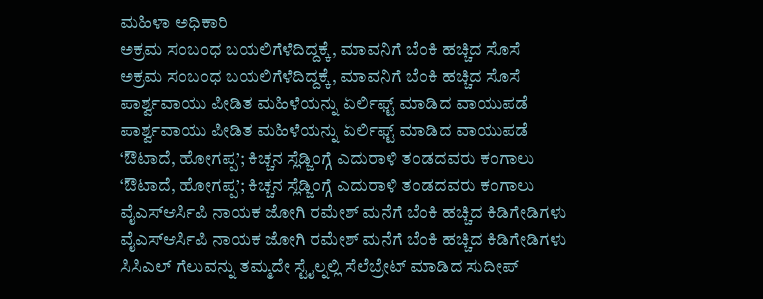ಮಹಿಳಾ ಅಧಿಕಾರಿ
ಅಕ್ರಮ ಸಂಬಂಧ ಬಯಲಿಗೆಳೆದಿದ್ದಕ್ಕೆ, ಮಾವನಿಗೆ ಬೆಂಕಿ ಹಚ್ಚಿದ ಸೊಸೆ
ಅಕ್ರಮ ಸಂಬಂಧ ಬಯಲಿಗೆಳೆದಿದ್ದಕ್ಕೆ, ಮಾವನಿಗೆ ಬೆಂಕಿ ಹಚ್ಚಿದ ಸೊಸೆ
ಪಾರ್ಶ್ವವಾಯು ಪೀಡಿತ ಮಹಿಳೆಯನ್ನು ಏರ್ಲಿಫ್ಟ್ ಮಾಡಿದ ವಾಯುಪಡೆ
ಪಾರ್ಶ್ವವಾಯು ಪೀಡಿತ ಮಹಿಳೆಯನ್ನು ಏರ್ಲಿಫ್ಟ್ ಮಾಡಿದ ವಾಯುಪಡೆ
‘ಔಟಾದೆ, ಹೋಗಪ್ಪ’; ಕಿಚ್ಚನ ಸ್ಲೆಡ್ಜಿಂಗ್ಗೆ ಎದುರಾಳಿ ತಂಡದವರು ಕಂಗಾಲು
‘ಔಟಾದೆ, ಹೋಗಪ್ಪ’; ಕಿಚ್ಚನ ಸ್ಲೆಡ್ಜಿಂಗ್ಗೆ ಎದುರಾಳಿ ತಂಡದವರು ಕಂಗಾಲು
ವೈಎಸ್ಆರ್ಸಿಪಿ ನಾಯಕ ಜೋಗಿ ರಮೇಶ್ ಮನೆಗೆ ಬೆಂಕಿ ಹಚ್ಚಿದ ಕಿಡಿಗೇಡಿಗಳು
ವೈಎಸ್ಆರ್ಸಿಪಿ ನಾಯಕ ಜೋಗಿ ರಮೇಶ್ ಮನೆಗೆ ಬೆಂಕಿ ಹಚ್ಚಿದ ಕಿಡಿಗೇಡಿಗಳು
ಸಿಸಿಎಲ್ ಗೆಲುವನ್ನು ತಮ್ಮದೇ ಸ್ಟೈಲ್ನಲ್ಲಿ ಸೆಲೆಬ್ರೇಟ್ ಮಾಡಿದ ಸುದೀಪ್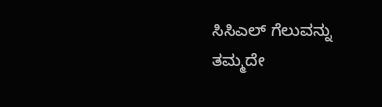ಸಿಸಿಎಲ್ ಗೆಲುವನ್ನು ತಮ್ಮದೇ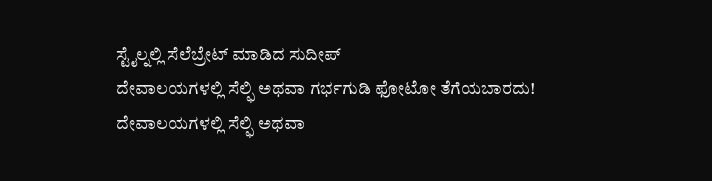ಸ್ಟೈಲ್ನಲ್ಲಿ ಸೆಲೆಬ್ರೇಟ್ ಮಾಡಿದ ಸುದೀಪ್
ದೇವಾಲಯಗಳಲ್ಲಿ ಸೆಲ್ಫಿ ಅಥವಾ ಗರ್ಭಗುಡಿ ಫೋಟೋ ತೆಗೆಯಬಾರದು!
ದೇವಾಲಯಗಳಲ್ಲಿ ಸೆಲ್ಫಿ ಅಥವಾ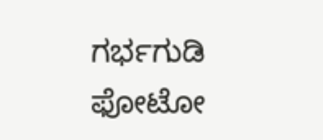ಗರ್ಭಗುಡಿ ಫೋಟೋ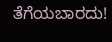ತೆಗೆಯಬಾರದು!